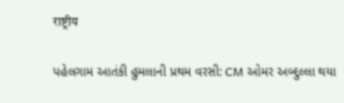राष्ट्रीय

પહેલગામ આતંકી હુમલાની પ્રથમ વરસી: CM ઓમર અબ્દુલ્લા થયા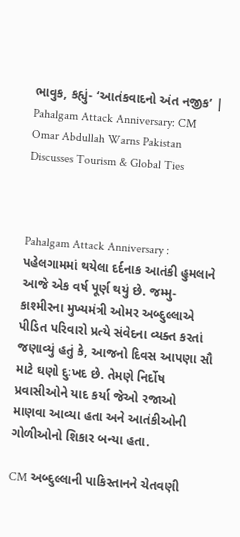ભાવુક, કહ્યું- ‘આતંકવાદનો અંત નજીક’ | Pahalgam Attack Anniversary: CM Omar Abdullah Warns Pakistan Discusses Tourism & Global Ties



Pahalgam Attack Anniversary : પહેલગામમાં થયેલા દર્દનાક આતંકી હુમલાને આજે એક વર્ષ પૂર્ણ થયું છે. જમ્મુ-કાશ્મીરના મુખ્યમંત્રી ઓમર અબ્દુલ્લાએ પીડિત પરિવારો પ્રત્યે સંવેદના વ્યક્ત કરતાં જણાવ્યું હતું કે, આજનો દિવસ આપણા સૌ માટે ઘણો દુઃખદ છે. તેમણે નિર્દોષ પ્રવાસીઓને યાદ કર્યા જેઓ રજાઓ માણવા આવ્યા હતા અને આતંકીઓની ગોળીઓનો શિકાર બન્યા હતા.

CM અબ્દુલ્લાની પાકિસ્તાનને ચેતવણી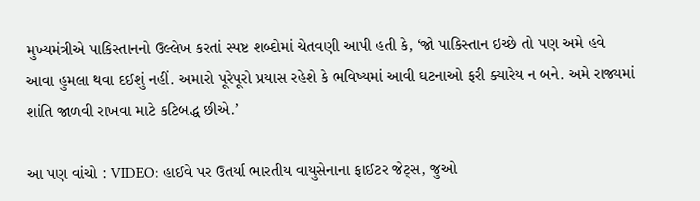મુખ્યમંત્રીએ પાકિસ્તાનનો ઉલ્લેખ કરતાં સ્પષ્ટ શબ્દોમાં ચેતવણી આપી હતી કે, ‘જો પાકિસ્તાન ઇચ્છે તો પણ અમે હવે આવા હુમલા થવા દઈશું નહીં. અમારો પૂરેપૂરો પ્રયાસ રહેશે કે ભવિષ્યમાં આવી ઘટનાઓ ફરી ક્યારેય ન બને. અમે રાજ્યમાં શાંતિ જાળવી રાખવા માટે કટિબદ્ધ છીએ.’

આ પણ વાંચો : VIDEO: હાઈવે પર ઉતર્યા ભારતીય વાયુસેનાના ફાઈટર જેટ્સ, જુઓ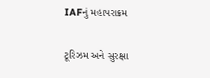IAFનું મહાપરાક્રમ

ટૂરિઝમ અને સુરક્ષા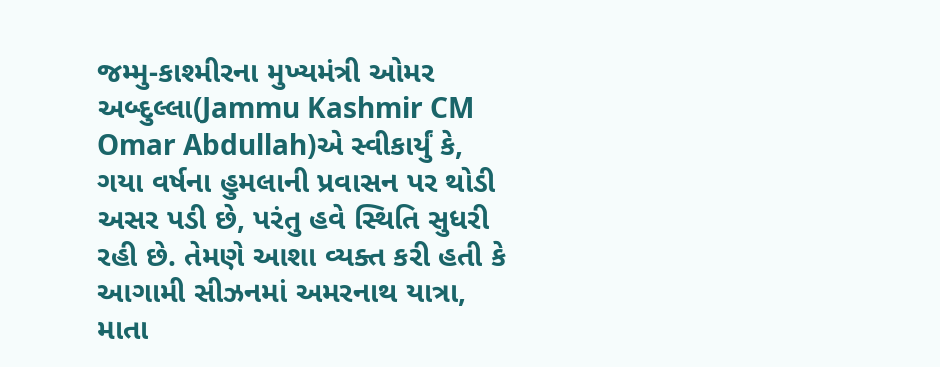જમ્મુ-કાશ્મીરના મુખ્યમંત્રી ઓમર અબ્દુલ્લા(Jammu Kashmir CM Omar Abdullah)એ સ્વીકાર્યું કે, ગયા વર્ષના હુમલાની પ્રવાસન પર થોડી અસર પડી છે, પરંતુ હવે સ્થિતિ સુધરી રહી છે. તેમણે આશા વ્યક્ત કરી હતી કે આગામી સીઝનમાં અમરનાથ યાત્રા, માતા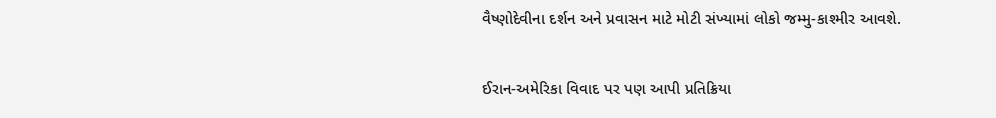વૈષ્ણોદેવીના દર્શન અને પ્રવાસન માટે મોટી સંખ્યામાં લોકો જમ્મુ-કાશ્મીર આવશે.

ઈરાન-અમેરિકા વિવાદ પર પણ આપી પ્રતિક્રિયા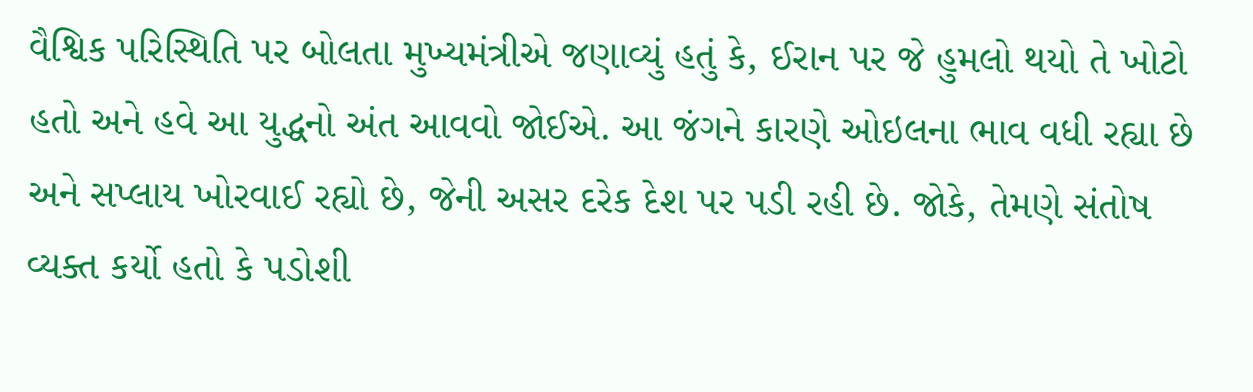વૈશ્વિક પરિસ્થિતિ પર બોલતા મુખ્યમંત્રીએ જણાવ્યું હતું કે, ઈરાન પર જે હુમલો થયો તે ખોટો હતો અને હવે આ યુદ્ધનો અંત આવવો જોઈએ. આ જંગને કારણે ઓઇલના ભાવ વધી રહ્યા છે અને સપ્લાય ખોરવાઈ રહ્યો છે, જેની અસર દરેક દેશ પર પડી રહી છે. જોકે, તેમણે સંતોષ વ્યક્ત કર્યો હતો કે પડોશી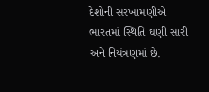દેશોની સરખામણીએ ભારતમાં સ્થિતિ ઘણી સારી અને નિયંત્રણમાં છે.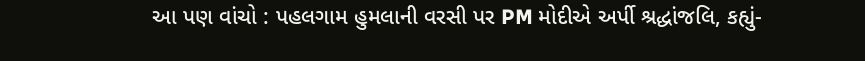આ પણ વાંચો : પહલગામ હુમલાની વરસી પર PM મોદીએ અર્પી શ્રદ્ધાંજલિ, કહ્યું-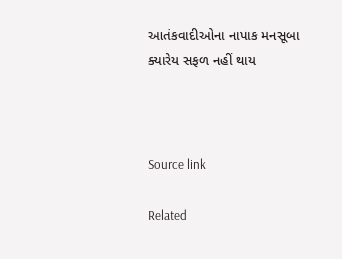આતંકવાદીઓના નાપાક મનસૂબા ક્યારેય સફળ નહીં થાય



Source link

Related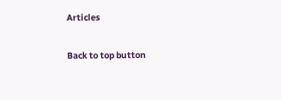Articles

Back to top button